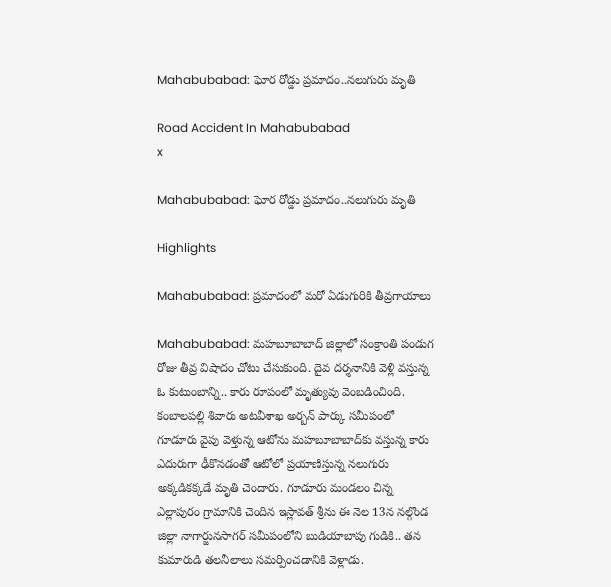Mahabubabad: ఘోర రోడ్డు ప్రమాదం..నలుగురు మృతి

Road Accident In Mahabubabad
x

Mahabubabad: ఘోర రోడ్డు ప్రమాదం..నలుగురు మృతి

Highlights

Mahabubabad: ప్రమాదంలో మరో ఏడుగురికి తీవ్రగాయాలు

Mahabubabad: మహబూబాబాద్‌ జిల్లాలో సంక్రాంతి పండుగ రోజు తీవ్ర విషాదం చోటు చేసుకుంది. దైవ దర్శనానికి వెళ్లి వస్తున్న ఓ కుటుంబాన్ని.. కారు రూపంలో మృత్యువు వెంబడించింది. కంబాలపల్లి శివారు అటవీశాఖ అర్బన్‌ పార్కు సమీపంలో గూడూరు వైపు వెళ్తున్న ఆటోను మహబూబాబాద్‌కు వస్తున్న కారు ఎదురుగా ఢీకొనడంతో ఆటోలో ప్రయాణిస్తున్న నలుగురు అక్కడికక్కడే మృతి చెందారు. గూడూరు మండలం చిన్న ఎల్లాపురం గ్రామానికి చెందిన ఇస్లావత్ శ్రీను ఈ నెల 13న నల్గొండ జిల్లా నాగార్జునసాగర్‌ సమీపంలోని బుడియాబాపు గుడికి.. తన కుమారుడి తలనీలాలు సమర్పించడానికి వెళ్లాడు.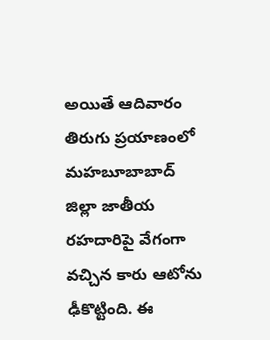అయితే ఆదివారం తిరుగు ప్రయాణంలో మహబూబాబాద్ జిల్లా జాతీయ రహదారిపై వేగంగా వచ్చిన కారు ఆటోను ఢీకొట్టింది. ఈ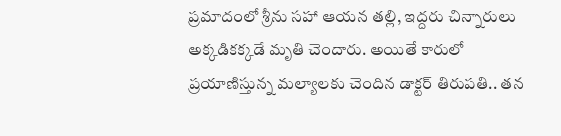ప్రమాదంలో శ్రీను సహా ఆయన తల్లి, ఇద్దరు చిన్నారులు అక్కడికక్కడే మృతి చెందారు. అయితే కారులో ప్రయాణిస్తున్న మల్యాలకు చెందిన డాక్టర్ తిరుపతి.. తన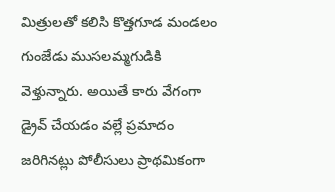మిత్రులతో కలిసి కొత్తగూడ మండలం గుంజేడు ముసలమ్మగుడికి వెళ్తున్నారు. అయితే కారు వేగంగా డ్రైవ్ చేయడం వల్లే ప్రమాదం జరిగినట్లు పోలీసులు ప్రాథమికంగా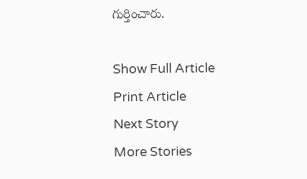గుర్తించారు.

Show Full Article
Print Article
Next Story
More Stories